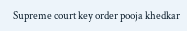Supreme court key order pooja khedkar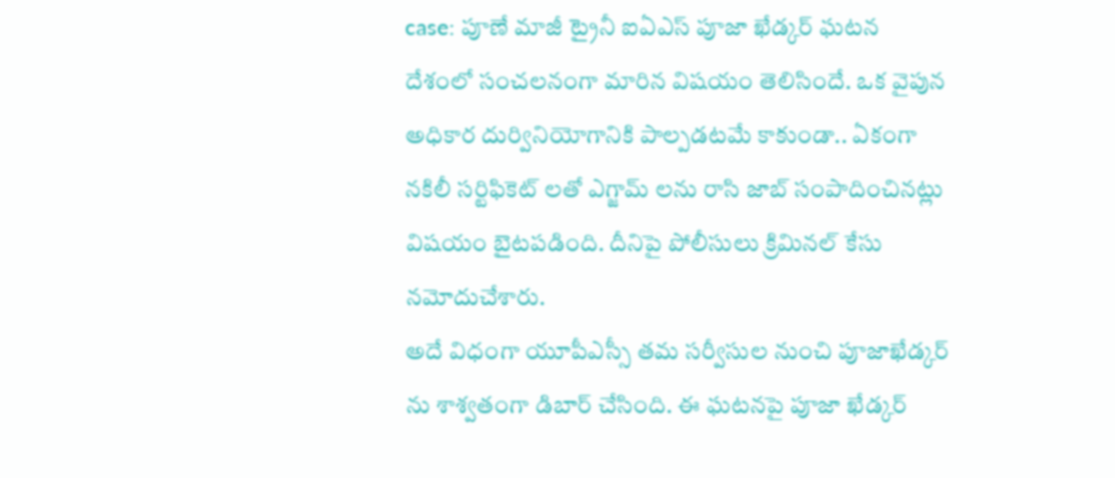case: పూణే మాజీ ట్రైనీ ఐఏఎస్ పూజా ఖేడ్కర్ ఘటన దేశంలో సంచలనంగా మారిన విషయం తెలిసిందే. ఒక వైపున అధికార దుర్వినియోగానికి పాల్పడటమే కాకుండా.. ఏకంగా నకిలీ సర్టిఫికెట్ లతో ఎగ్జామ్ లను రాసి జాబ్ సంపాదించినట్లు విషయం బైటపడింది. దీనిపై పోలీసులు క్రిమినల్ కేసు నమోదుచేశారు.
అదే విధంగా యూపీఎస్సీ తమ సర్వీసుల నుంచి పూజాఖేడ్కర్ ను శాశ్వతంగా డిబార్ చేసింది. ఈ ఘటనపై పూజా ఖేడ్కర్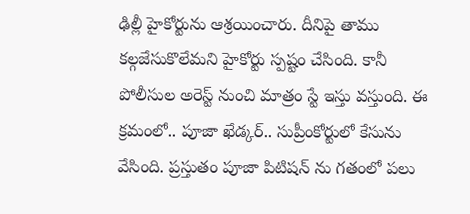ఢిల్లీ హైకోర్టును ఆశ్రయించారు. దీనిపై తాము కల్గజేసుకొలేమని హైకోర్టు స్పష్టం చేసింది. కానీ పోలీసుల అరెస్ట్ నుంచి మాత్రం స్టే ఇస్తు వస్తుంది. ఈ క్రమంలో.. పూజా ఖేడ్కర్.. సుప్రీంకోర్టులో కేసును వేసింది. ప్రస్తుతం పూజా పిటిషన్ ను గతంలో పలు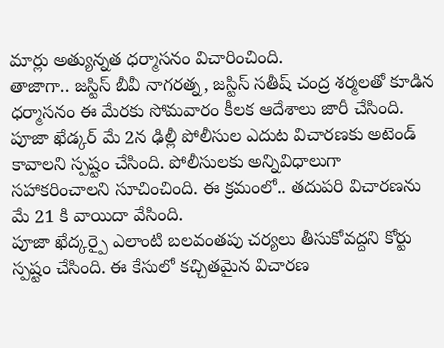మార్లు అత్యున్నత ధర్మాసనం విచారించింది.
తాజాగా.. జస్టిస్ బీవీ నాగరత్న, జస్టిస్ సతీష్ చంద్ర శర్మలతో కూడిన ధర్మాసనం ఈ మేరకు సోమవారం కీలక ఆదేశాలు జారీ చేసింది. పూజా ఖేడ్కర్ మే 2న ఢిల్లీ పోలీసుల ఎదుట విచారణకు అటెండ్ కావాలని స్పష్టం చేసింది. పోలీసులకు అన్నివిధాలుగా సహాకరించాలని సూచించింది. ఈ క్రమంలో.. తదుపరి విచారణను మే 21 కి వాయిదా వేసింది.
పూజా ఖేద్కర్పై ఎలాంటి బలవంతపు చర్యలు తీసుకోవద్దని కోర్టు స్పష్టం చేసింది. ఈ కేసులో కచ్చితమైన విచారణ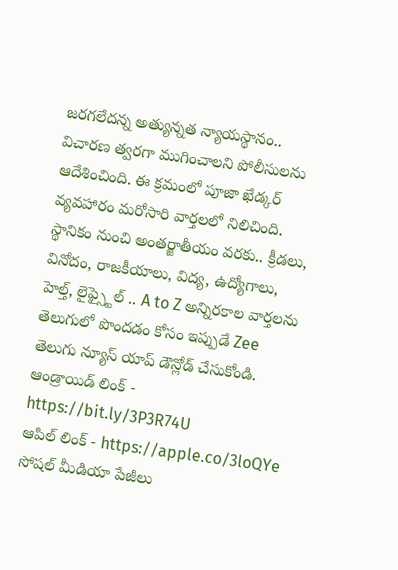జరగలేదన్న అత్యున్నత న్యాయస్థానం.. విచారణ త్వరగా ముగించాలని పోలీసులను ఆదేశించింది. ఈ క్రమంలో పూజా ఖేడ్కర్ వ్యవహారం మరోసారి వార్తలలో నిలిచింది.
స్థానికం నుంచి అంతర్జాతీయం వరకు.. క్రీడలు, వినోదం, రాజకీయాలు, విద్య, ఉద్యోగాలు, హెల్త్, లైఫ్స్టైల్ .. A to Z అన్నిరకాల వార్తలను తెలుగులో పొందడం కోసం ఇప్పుడే Zee తెలుగు న్యూస్ యాప్ డౌన్లోడ్ చేసుకోండి.
ఆండ్రాయిడ్ లింక్ - https://bit.ly/3P3R74U
ఆపిల్ లింక్ - https://apple.co/3loQYe
సోషల్ మీడియా పేజీలు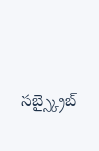సబ్స్క్రైబ్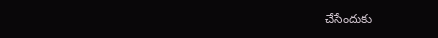చేసేందుకు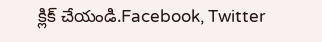క్లిక్ చేయండి.Facebook, Twitter